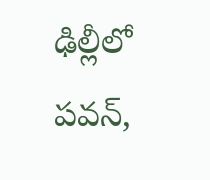ఢిల్లీలో పవన్,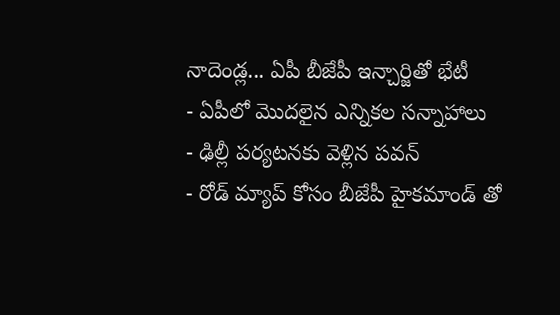నాదెండ్ల... ఏపీ బీజేపీ ఇన్చార్జితో భేటీ
- ఏపీలో మొదలైన ఎన్నికల సన్నాహాలు
- ఢిల్లీ పర్యటనకు వెళ్లిన పవన్
- రోడ్ మ్యాప్ కోసం బీజేపీ హైకమాండ్ తో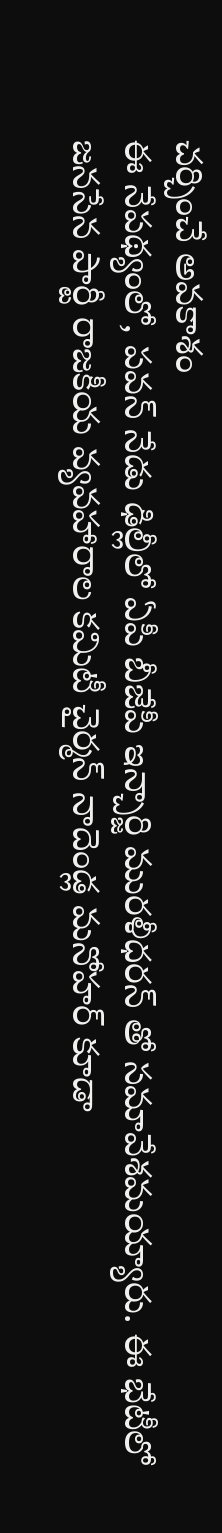చర్చించే అవకాశం
ఈ నేపథ్యంలో, పవన్ నేడు ఢిల్లీలో ఏపీ బీజేపీ ఇన్చార్జి మురళీధరన్ తో సమావేశమయ్యారు. ఈ భేటీలో జనసేన పార్టీ రాజకీయ వ్యవహారాల కమిటీ చైర్మన్ నాదెండ్ల మనోహర్ కూడా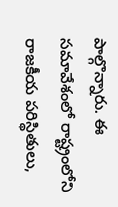పాల్గొన్నారు. ఈ సమావేశంలో రాష్ట్రంలోని రాజకీయ పరిస్థితులు,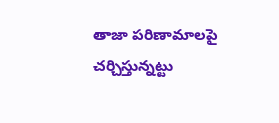తాజా పరిణామాలపై చర్చిస్తున్నట్టు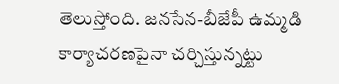తెలుస్తోంది. జనసేన-బీజేపీ ఉమ్మడి కార్యాచరణపైనా చర్చిస్తున్నట్టు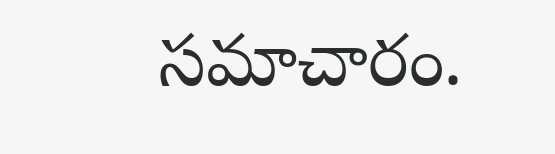సమాచారం.